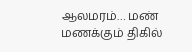ஆலமரம்… மண் மணக்கும் திகில்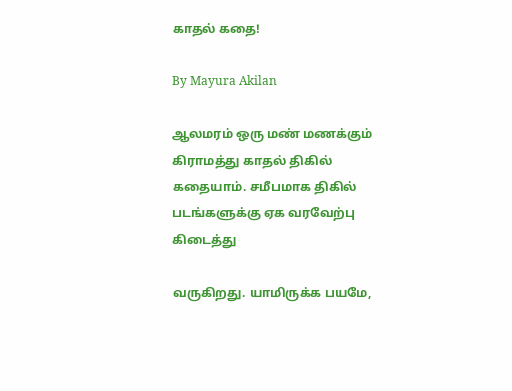காதல் கதை!

By Mayura Akilan

ஆலமரம் ஒரு மண் மணக்கும் கிராமத்து காதல் திகில் கதையாம். சமீபமாக திகில் படங்களுக்கு ஏக வரவேற்பு கிடைத்து

வருகிறது. யாமிருக்க பயமே,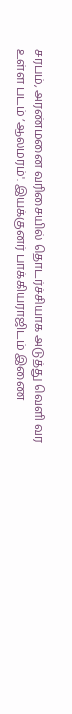சரபம், அரண்மனை வரிசையில் தொடர்ச்சியாக அடுத்து வெளி வர உள்ள படம் ‘ஆலமரம்'. இயக்குனர் பாக்கியராஜிடம் இணை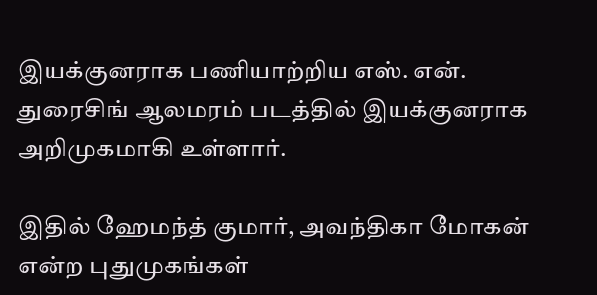இயக்குனராக பணியாற்றிய எஸ். என். துரைசிங் ஆலமரம் படத்தில் இயக்குனராக அறிமுகமாகி உள்ளார்.

இதில் ஹேமந்த் குமார், அவந்திகா மோகன் என்ற புதுமுகங்கள்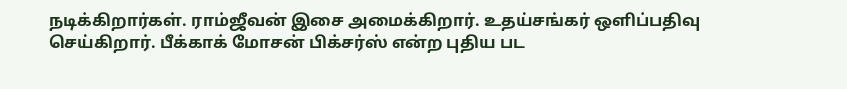நடிக்கிறார்கள். ராம்ஜீவன் இசை அமைக்கிறார். உதய்சங்கர் ஒளிப்பதிவு செய்கிறார். பீக்காக் மோசன் பிக்சர்ஸ் என்ற புதிய பட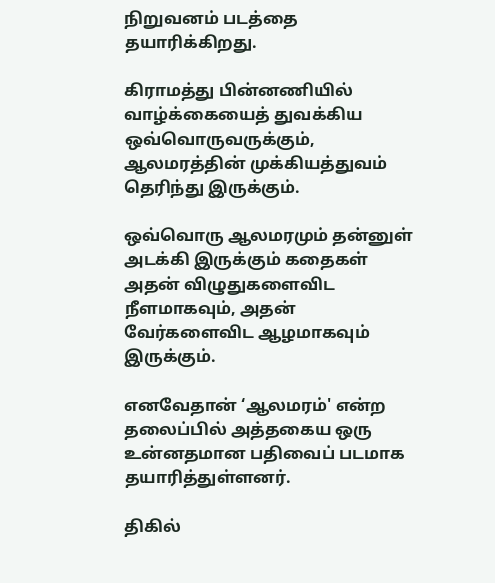நிறுவனம் படத்தை தயாரிக்கிறது.

கிராமத்து பின்னணியில் வாழ்க்கையைத் துவக்கிய ஒவ்வொருவருக்கும், ஆலமரத்தின் முக்கியத்துவம் தெரிந்து இருக்கும்.

ஒவ்வொரு ஆலமரமும் தன்னுள் அடக்கி இருக்கும் கதைகள் அதன் விழுதுகளைவிட நீளமாகவும், அதன் வேர்களைவிட ஆழமாகவும் இருக்கும்.

எனவேதான் ‘ஆலமரம்' என்ற தலைப்பில் அத்தகைய ஒரு உன்னதமான பதிவைப் படமாக தயாரித்துள்ளனர்.

திகில்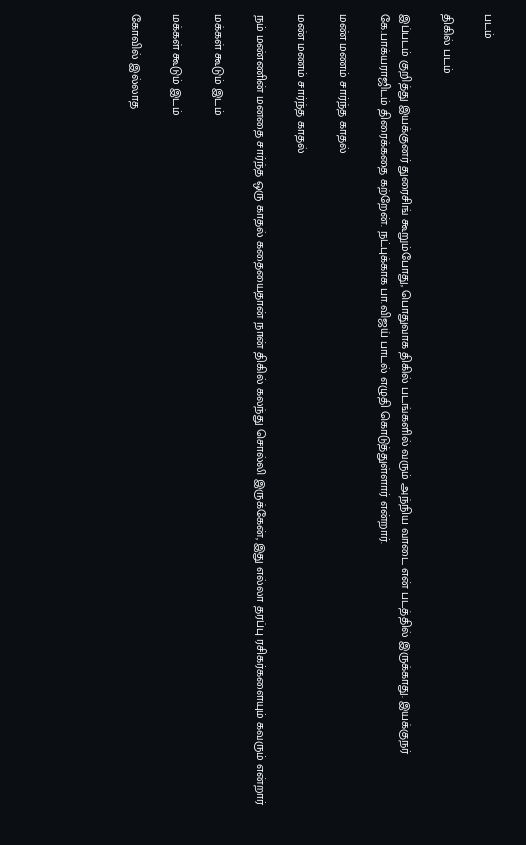படம்

திகில் படம்

இப்படம் குறித்து இயக்குனர் துரைசிங் கூறும்போது, பொதுவாக திகில் படங்களில் வரும் அந்நிய வாடை என் படத்தில் இருக்காது. இயக்குநர் கே.பாக்யராஜிடம் திரைக்கதை கற்றேன். நட்புக்காக பா.விஜய் பாடல் எழுதி கொடுத்துள்ளார் என்றார்.

மண் மணம் சார்ந்த காதல்

மண் மணம் சார்ந்த காதல்

நம் மண்ணின் மனதை சார்ந்த ஒரு காதல் கதையைதான் நான் திகில் கலந்து சொல்லி இருக்கேன், இது எல்லா தரப்பு ரசிகர்களையும் கவரும் என்றார்

மக்கள் கூடும் இடம்

மக்கள் கூடும் இடம்

கோவில் இல்லாத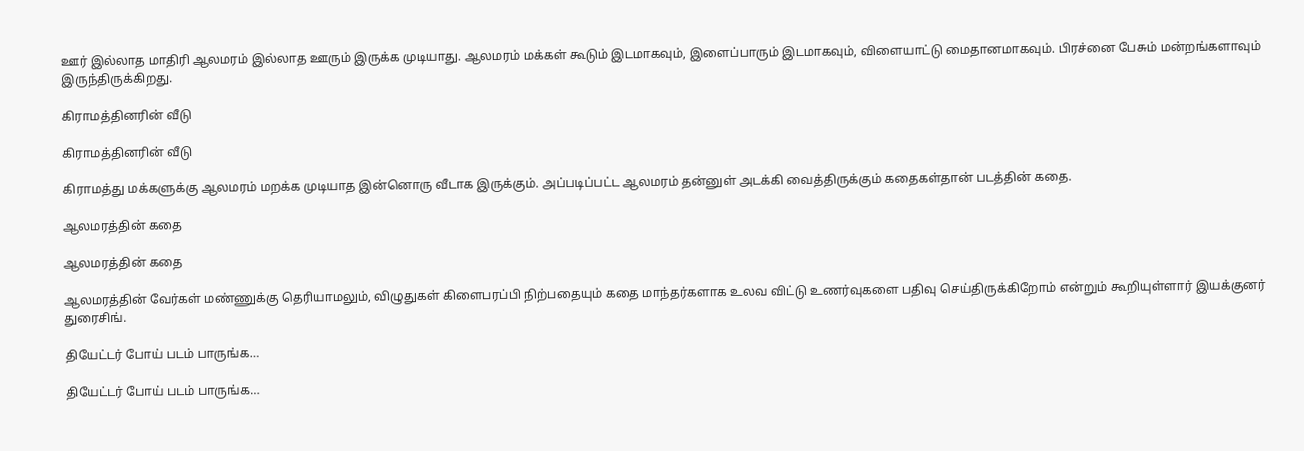ஊர் இல்லாத மாதிரி ஆலமரம் இல்லாத ஊரும் இருக்க முடியாது. ஆலமரம் மக்கள் கூடும் இடமாகவும், இளைப்பாரும் இடமாகவும், விளையாட்டு மைதானமாகவும். பிரச்னை பேசும் மன்றங்களாவும் இருந்திருக்கிறது.

கிராமத்தினரின் வீடு

கிராமத்தினரின் வீடு

கிராமத்து மக்களுக்கு ஆலமரம் மறக்க முடியாத இன்னொரு வீடாக இருக்கும். அப்படிப்பட்ட ஆலமரம் தன்னுள் அடக்கி வைத்திருக்கும் கதைகள்தான் படத்தின் கதை.

ஆலமரத்தின் கதை

ஆலமரத்தின் கதை

ஆலமரத்தின் வேர்கள் மண்ணுக்கு தெரியாமலும், விழுதுகள் கிளைபரப்பி நிற்பதையும் கதை மாந்தர்களாக உலவ விட்டு உணர்வுகளை பதிவு செய்திருக்கிறோம் என்றும் கூறியுள்ளார் இயக்குனர் துரைசிங்.

தியேட்டர் போய் படம் பாருங்க…

தியேட்டர் போய் படம் பாருங்க…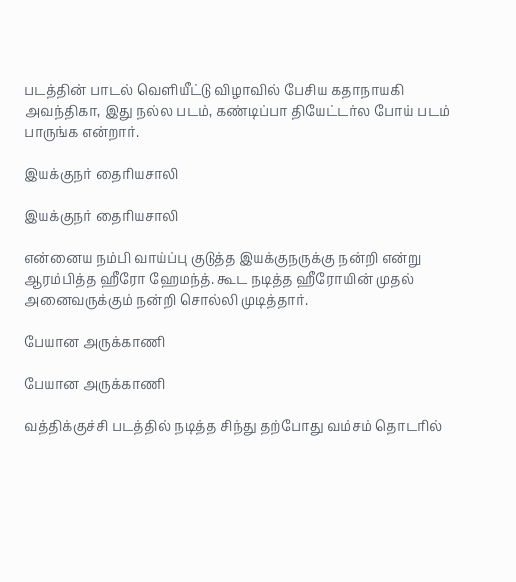படத்தின் பாடல் வெளியீட்டு விழாவில் பேசிய கதாநாயகி அவந்திகா, இது நல்ல படம், கண்டிப்பா தியேட்டர்ல போய் படம் பாருங்க என்றார்.

இயக்குநர் தைரியசாலி

இயக்குநர் தைரியசாலி

என்னைய நம்பி வாய்ப்பு குடுத்த இயக்குநருக்கு நன்றி என்று ஆரம்பித்த ஹீரோ ஹேமந்த். கூட நடித்த ஹீரோயின் முதல் அனைவருக்கும் நன்றி சொல்லி முடித்தார்.

பேயான அருக்காணி

பேயான அருக்காணி

வத்திக்குச்சி படத்தில் நடித்த சிந்து தற்போது வம்சம் தொடரில்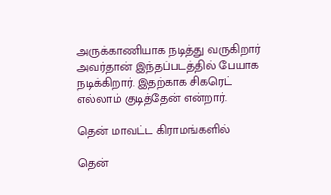அருக்காணியாக நடித்து வருகிறார் அவர்தான் இந்தப்படத்தில் பேயாக நடிக்கிறார். இதற்காக சிகரெட் எல்லாம் குடித்தேன் என்றார்.

தென் மாவட்ட கிராமங்களில்

தென்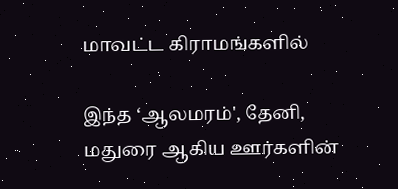மாவட்ட கிராமங்களில்

இந்த ‘ஆலமரம்', தேனி, மதுரை ஆகிய ஊர்களின்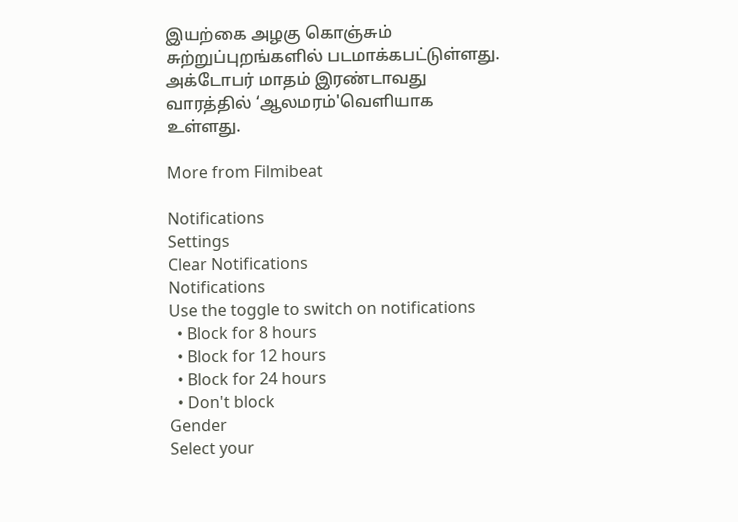இயற்கை அழகு கொஞ்சும் சுற்றுப்புறங்களில் படமாக்கபட்டுள்ளது. அக்டோபர் மாதம் இரண்டாவது வாரத்தில் ‘ஆலமரம்'வெளியாக உள்ளது.

More from Filmibeat

Notifications
Settings
Clear Notifications
Notifications
Use the toggle to switch on notifications
  • Block for 8 hours
  • Block for 12 hours
  • Block for 24 hours
  • Don't block
Gender
Select your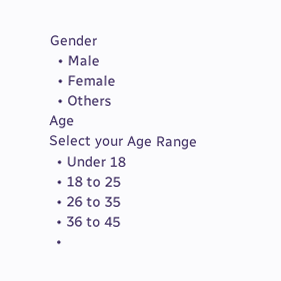Gender
  • Male
  • Female
  • Others
Age
Select your Age Range
  • Under 18
  • 18 to 25
  • 26 to 35
  • 36 to 45
  •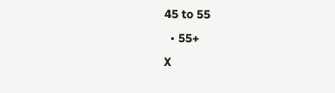45 to 55
  • 55+
X